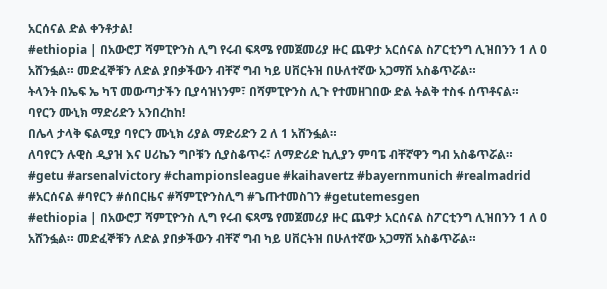አርሰናል ድል ቀንቶታል!
#ethiopia | በአውሮፓ ሻምፒዮንስ ሊግ የሩብ ፍጻሜ የመጀመሪያ ዙር ጨዋታ አርሰናል ስፖርቲንግ ሊዝበንን 1 ለ 0 አሸንፏል። መድፈኞቹን ለድል ያበቃችውን ብቸኛ ግብ ካይ ሀቨርትዝ በሁለተኛው አጋማሽ አስቆጥሯል።
ትላንት በኤፍ ኤ ካፕ መውጣታችን ቢያሳዝነንም፣ በሻምፒዮንስ ሊጉ የተመዘገበው ድል ትልቅ ተስፋ ሰጥቶናል።
ባየርን ሙኒክ ማድሪድን አንበረከከ!
በሌላ ታላቅ ፍልሚያ ባየርን ሙኒክ ሪያል ማድሪድን 2 ለ 1 አሸንፏል።
ለባየርን ሉዊስ ዲያዝ እና ሀሪኬን ግቦቹን ሲያስቆጥሩ፣ ለማድሪድ ኪሊያን ምባፔ ብቸኛዋን ግብ አስቆጥሯል።
#getu #arsenalvictory #championsleague #kaihavertz #bayernmunich #realmadrid #አርሰናል #ባየርን #ሰበርዜና #ሻምፒዮንስሊግ #ጌጡተመስገን #getutemesgen
#ethiopia | በአውሮፓ ሻምፒዮንስ ሊግ የሩብ ፍጻሜ የመጀመሪያ ዙር ጨዋታ አርሰናል ስፖርቲንግ ሊዝበንን 1 ለ 0 አሸንፏል። መድፈኞቹን ለድል ያበቃችውን ብቸኛ ግብ ካይ ሀቨርትዝ በሁለተኛው አጋማሽ አስቆጥሯል።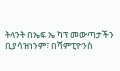ትላንት በኤፍ ኤ ካፕ መውጣታችን ቢያሳዝነንም፣ በሻምፒዮንስ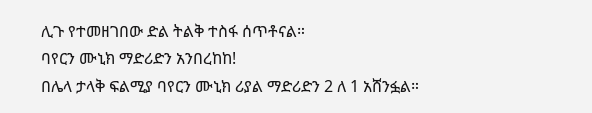ሊጉ የተመዘገበው ድል ትልቅ ተስፋ ሰጥቶናል።
ባየርን ሙኒክ ማድሪድን አንበረከከ!
በሌላ ታላቅ ፍልሚያ ባየርን ሙኒክ ሪያል ማድሪድን 2 ለ 1 አሸንፏል።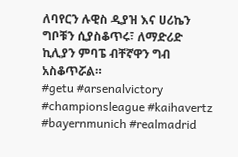ለባየርን ሉዊስ ዲያዝ እና ሀሪኬን ግቦቹን ሲያስቆጥሩ፣ ለማድሪድ ኪሊያን ምባፔ ብቸኛዋን ግብ አስቆጥሯል።
#getu #arsenalvictory #championsleague #kaihavertz #bayernmunich #realmadrid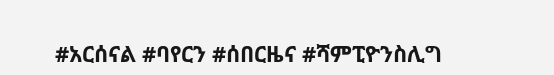#አርሰናል #ባየርን #ሰበርዜና #ሻምፒዮንስሊግ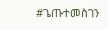#ጌጡተመስገን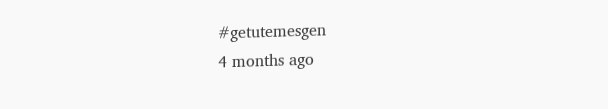#getutemesgen
4 months ago